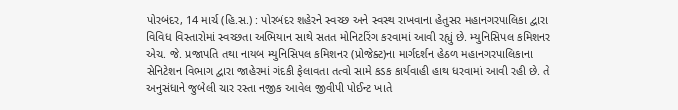પોરબંદર, 14 માર્ચ (હિ.સ.) : પોરબંદર શહેરને સ્વચ્છ અને સ્વસ્થ રાખવાના હેતુસર મહાનગરપાલિકા દ્વારા વિવિધ વિસ્તારોમાં સ્વચ્છતા અભિયાન સાથે સતત મોનિટરિંગ કરવામાં આવી રહ્યું છે. મ્યુનિસિપલ કમિશનર એચ. જે. પ્રજાપતિ તથા નાયબ મ્યુનિસિપલ કમિશનર (પ્રોજેક્ટ)ના માર્ગદર્શન હેઠળ મહાનગરપાલિકાના સેનિટેશન વિભાગ દ્વારા જાહેરમાં ગંદકી ફેલાવતા તત્વો સામે કડક કાર્યવાહી હાથ ધરવામાં આવી રહી છે. તે અનુસંધાને જુબેલી ચાર રસ્તા નજીક આવેલ જીવીપી પોઈન્ટ ખાતે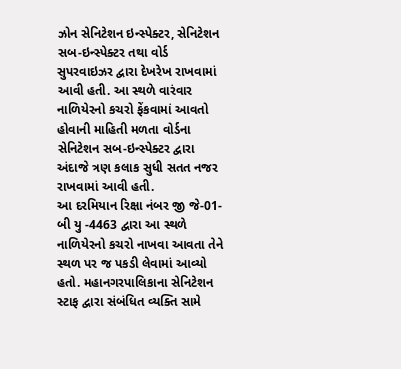ઝોન સેનિટેશન ઇન્સ્પેક્ટર, સેનિટેશન સબ-ઇન્સ્પેક્ટર તથા વોર્ડ સુપરવાઇઝર દ્વારા દેખરેખ રાખવામાં આવી હતી. આ સ્થળે વારંવાર નાળિયેરનો કચરો ફેંકવામાં આવતો હોવાની માહિતી મળતા વોર્ડના સેનિટેશન સબ-ઇન્સ્પેક્ટર દ્વારા અંદાજે ત્રણ કલાક સુધી સતત નજર રાખવામાં આવી હતી.
આ દરમિયાન રિક્ષા નંબર જી જે-01-બી યુ -4463 દ્વારા આ સ્થળે નાળિયેરનો કચરો નાખવા આવતા તેને સ્થળ પર જ પકડી લેવામાં આવ્યો હતો. મહાનગરપાલિકાના સેનિટેશન સ્ટાફ દ્વારા સંબંધિત વ્યક્તિ સામે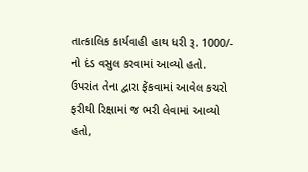તાત્કાલિક કાર્યવાહી હાથ ધરી રૂ. 1000/- નો દંડ વસુલ કરવામાં આવ્યો હતો. ઉપરાંત તેના દ્વારા ફેંકવામાં આવેલ કચરો ફરીથી રિક્ષામાં જ ભરી લેવામાં આવ્યો હતો,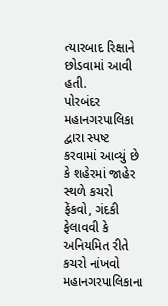ત્યારબાદ રિક્ષાને છોડવામાં આવી હતી.
પોરબંદર મહાનગરપાલિકા દ્વારા સ્પષ્ટ કરવામાં આવ્યું છે કે શહેરમાં જાહેર સ્થળે કચરો ફેંકવો, ગંદકી ફેલાવવી કે અનિયમિત રીતે કચરો નાંખવો મહાનગરપાલિકાના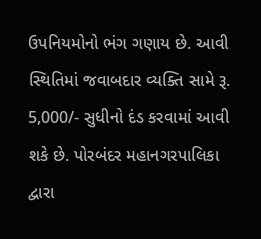ઉપનિયમોનો ભંગ ગણાય છે. આવી સ્થિતિમાં જવાબદાર વ્યક્તિ સામે રૂ. 5,000/- સુધીનો દંડ કરવામાં આવી શકે છે. પોરબંદર મહાનગરપાલિકા દ્વારા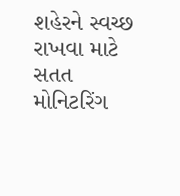શહેરને સ્વચ્છ રાખવા માટે સતત મોનિટરિંગ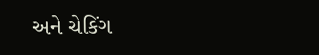અને ચેકિંગ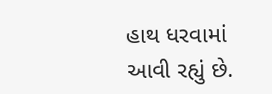હાથ ધરવામાં આવી રહ્યું છે.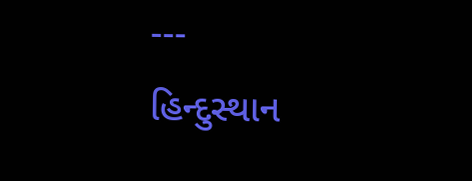---
હિન્દુસ્થાન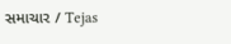સમાચાર / Tejas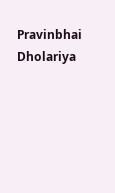Pravinbhai Dholariya